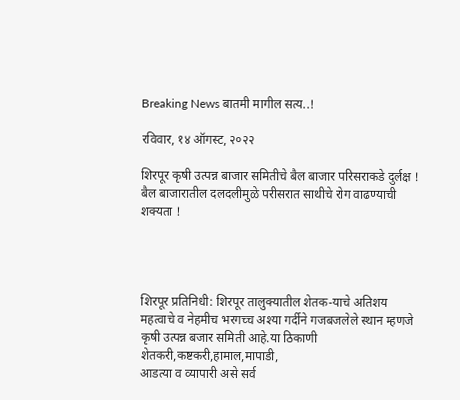Breaking News बातमी मागील सत्य..!

रविवार, १४ ऑगस्ट, २०२२

शिरपूर कृषी उत्पन्न बाजार समितीचे बैल बाजार परिसराकडे दुर्लक्ष ! बैल बाजारातील दलदलीमुळे परीसरात साथीचे रोग वाढण्याची शक्यता !




शिरपूर प्रतिनिधी: शिरपूर तालुक्यातील शेतक-याचे अतिशय महत्वाचे व नेहमीच भरगच्च अश्या गर्दीने गजबजलेले स्थान म्हणजे कृषी उत्पन्न बजार समिती आहे.या ठिकाणी शेतकरी,कष्टकरी,हामाल,मापाडी,
आडत्या व व्यापारी असे सर्व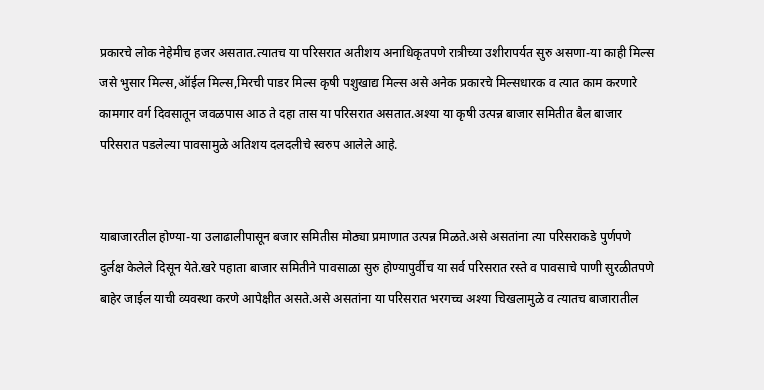प्रकारचे लोक नेहेमीच हजर असतात.त्यातच या परिसरात अतीशय अनाधिकृतपणे रात्रीच्या उशीरापर्यत सुरु असणा-या काही मिल्स जसे भुसार मिल्स,ऑईल मिल्स,मिरची पाडर मिल्स कृषी पशुखाद्य मिल्स असे अनेक प्रकारचे मिल्सधारक व त्यात काम करणारे कामगार वर्ग दिवसातून जवळपास आठ ते दहा तास या परिसरात असतात.अश्या या कृषी उत्पन्न बाजार समितीत बैल बाजार परिसरात पडलेल्या पावसामुळे अतिशय दलदलीचे स्वरुप आलेले आहे.


याबाजारतील होण्या-या उलाढालीपासून बजार समितीस मोठ्या प्रमाणात उत्पन्न मिळते.असे असतांना त्या परिसराकडे पुर्णपणे दुर्लक्ष केलेले दिसून येते.खरे पहाता बाजार समितीने पावसाळा सुरु होण्यापुर्वीच या सर्व परिसरात रस्ते व पावसाचे पाणी सुरळीतपणे बाहेर जाईल याची व्यवस्था करणे आपेक्षीत असते.असे असतांना या परिसरात भरगच्च अश्या चिखलामुळे व त्यातच बाजारातील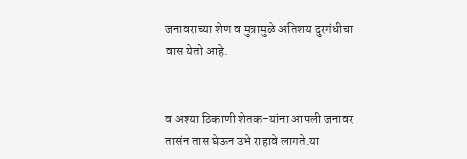जनावराच्या शेण व मुत्रामुळे अतिशय दुरगंधीचा वास येतो आहे.


व अश्या ठिकाणी शेतक-यांना आपली जनावर तासंन तास घेऊन उभे राहावे लागते.या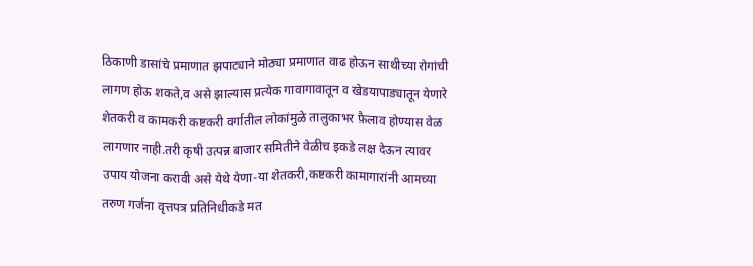ठिकाणी डासांचे प्रमाणात झपाट्याने मोठ्या प्रमाणात वाढ होऊन साथीच्या रोगांची लागण होऊ शकते,व असे झाल्यास प्रत्येक गावागावातून व खेडयापाड्यातून येणारे शेतकरी व कामकरी कष्टकरी वर्गातील लोकांमुळे तालुकाभर फ़ैलाव होण्यास वेळ लागणार नाही.तरी कृषी उत्पन्न बाजार समितीने वेळीच इकडे लक्ष देऊन त्यावर उपाय योजना करावी असे येथे येणा-या शेतकरी,कष्टकरी कामागारांनी आमच्या तरुण गर्जना वृत्तपत्र प्रतिनिधीकडे मत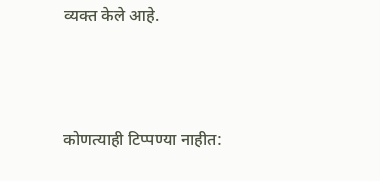व्यक्त केले आहे.



कोणत्याही टिप्पण्‍या नाहीत: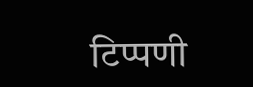टिप्पणी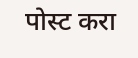पोस्ट करा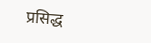प्रसिद्ध